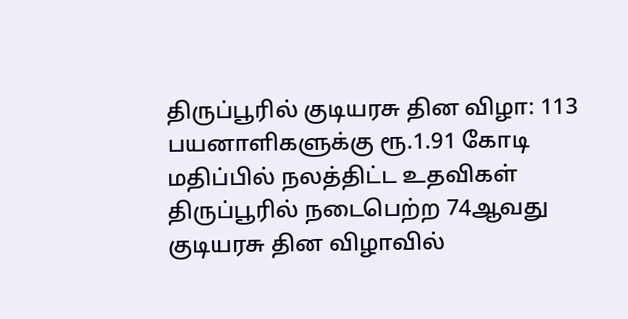திருப்பூரில் குடியரசு தின விழா: 113 பயனாளிகளுக்கு ரூ.1.91 கோடி மதிப்பில் நலத்திட்ட உதவிகள்
திருப்பூரில் நடைபெற்ற 74ஆவது குடியரசு தின விழாவில்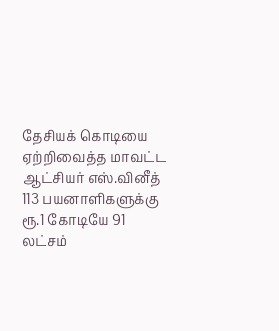தேசியக் கொடியை ஏற்றிவைத்த மாவட்ட ஆட்சியர் எஸ்.வினீத் 113 பயனாளிகளுக்கு ரூ.1 கோடியே 91 லட்சம்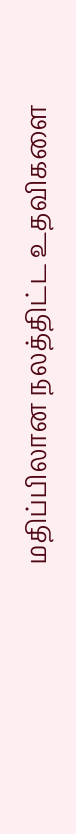மதிப்பிலான நலத்திட்ட உதவிகளை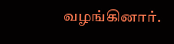வழங்கினார்.